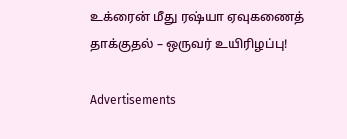உக்ரைன் மீது ரஷ்யா ஏவுகணைத் தாக்குதல் – ஒருவர் உயிரிழப்பு!

Advertisements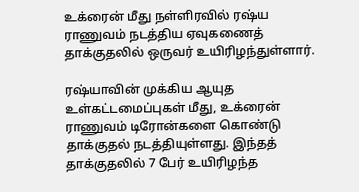உக்ரைன் மீது நள்ளிரவில் ரஷ்ய ராணுவம் நடத்திய ஏவுகணைத் தாக்குதலில் ஒருவர் உயிரிழந்துள்ளார்.

ரஷ்யாவின் முக்கிய ஆயுத உள்கட்டமைப்புகள் மீது, உக்ரைன் ராணுவம் டிரோன்களை கொண்டு தாக்குதல் நடத்தியுள்ளது. இந்தத் தாக்குதலில் 7 பேர் உயிரிழந்த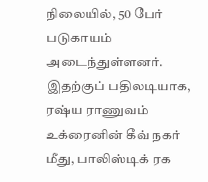நிலையில், 50 பேர் படுகாயம் அடைந்துள்ளனர். இதற்குப் பதிலடியாக, ரஷ்ய ராணுவம் உக்ரைனின் கீவ் நகர் மீது, பாலிஸ்டிக் ரக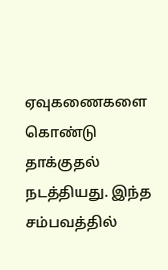ஏவுகணைகளை கொண்டு தாக்குதல் நடத்தியது. இந்த சம்பவத்தில்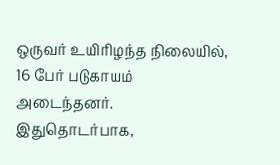ஒருவர் உயிரிழந்த நிலையில், 16 பேர் படுகாயம் அடைந்தனர்.
இதுதொடர்பாக,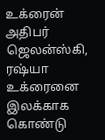உக்ரைன் அதிபர் ஜெலன்ஸ்கி, ரஷ்யா உக்ரைனை இலக்காக கொண்டு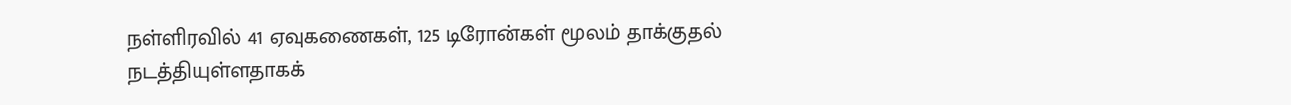நள்ளிரவில் 41 ஏவுகணைகள், 125 டிரோன்கள் மூலம் தாக்குதல் நடத்தியுள்ளதாகக்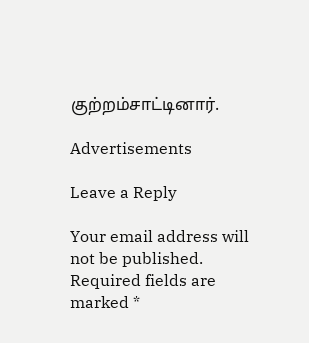குற்றம்சாட்டினார்.

Advertisements

Leave a Reply

Your email address will not be published. Required fields are marked *